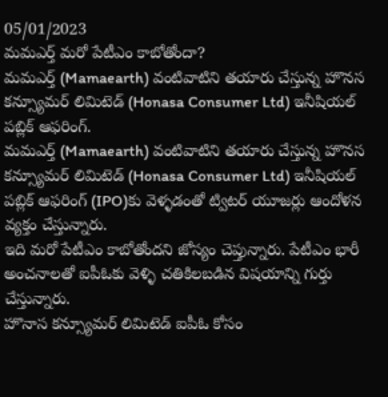05/01/2023
మమఎర్త్ మరో పేటీఎం కాబోతోందా?
మమఎర్త్ (Mamaearth) వంటివాటిని తయారు చేస్తున్న హొనస కన్స్యూమర్ లిమిటెడ్ (Honasa Consumer Ltd) ఇనీషియల్ పబ్లిక్ ఆఫరింగ్.
మమఎర్త్ (Mamaearth) వంటివాటిని తయారు చేస్తున్న హొనస కన్స్యూమర్ లిమిటెడ్ (Honasa Consumer Ltd) ఇనీషియల్ పబ్లిక్ ఆఫరింగ్ (IPO)కు వెళ్ళడంతో ట్విటర్ యూజర్లు ఆందోళన వ్యక్తం చేస్తున్నారు.
ఇది మరో పేటీఎం కాబోతోందని జోస్యం చెప్తున్నారు. పేటీఎం భారీ అంచనాలతో ఐపీఓకు వెళ్ళి చతికిలబడిన విషయాన్ని గుర్తు చేస్తున్నారు.
హొనాస కన్స్యూమర్ లిమిటెడ్ ఐపీఓ కోసం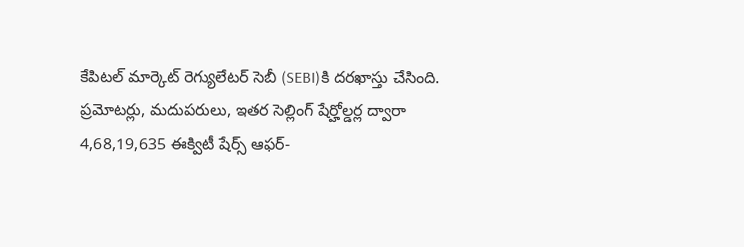కేపిటల్ మార్కెట్ రెగ్యులేటర్ సెబీ (SEBI)కి దరఖాస్తు చేసింది.
ప్రమోటర్లు, మదుపరులు, ఇతర సెల్లింగ్ షేర్హోల్డర్ల ద్వారా 4,68,19,635 ఈక్విటీ షేర్స్ ఆఫర్-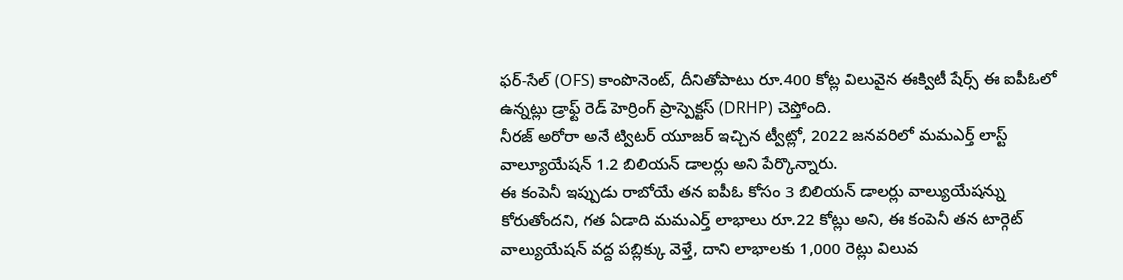ఫర్-సేల్ (OFS) కాంపొనెంట్, దీనితోపాటు రూ.400 కోట్ల విలువైన ఈక్విటీ షేర్స్ ఈ ఐపీఓలో ఉన్నట్లు డ్రాఫ్ట్ రెడ్ హెర్రింగ్ ప్రాస్పెక్టస్ (DRHP) చెప్తోంది.
నీరజ్ అరోరా అనే ట్విటర్ యూజర్ ఇచ్చిన ట్వీట్లో, 2022 జనవరిలో మమఎర్త్ లాస్ట్ వాల్యూయేషన్ 1.2 బిలియన్ డాలర్లు అని పేర్కొన్నారు.
ఈ కంపెనీ ఇప్పుడు రాబోయే తన ఐపీఓ కోసం 3 బిలియన్ డాలర్లు వాల్యుయేషన్ను కోరుతోందని, గత ఏడాది మమఎర్త్ లాభాలు రూ.22 కోట్లు అని, ఈ కంపెనీ తన టార్గెట్ వాల్యుయేషన్ వద్ద పబ్లిక్కు వెళ్తే, దాని లాభాలకు 1,000 రెట్లు విలువ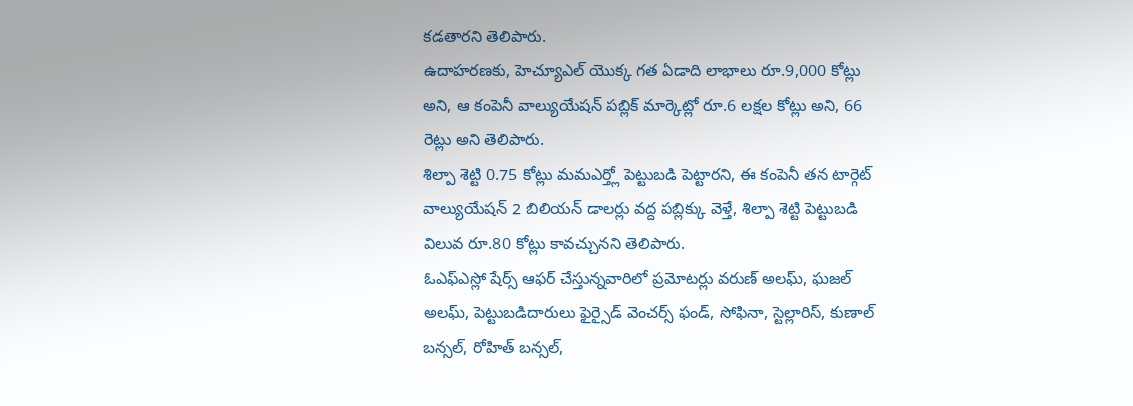కడతారని తెలిపారు.
ఉదాహరణకు, హెచ్యూఎల్ యొక్క గత ఏడాది లాభాలు రూ.9,000 కోట్లు అని, ఆ కంపెనీ వాల్యుయేషన్ పబ్లిక్ మార్కెట్లో రూ.6 లక్షల కోట్లు అని, 66 రెట్లు అని తెలిపారు.
శిల్పా శెట్టి 0.75 కోట్లు మమఎర్త్లో పెట్టుబడి పెట్టారని, ఈ కంపెనీ తన టార్గెట్ వాల్యుయేషన్ 2 బిలియన్ డాలర్లు వద్ద పబ్లిక్కు వెళ్తే, శిల్పా శెట్టి పెట్టుబడి విలువ రూ.80 కోట్లు కావచ్చునని తెలిపారు.
ఓఎఫ్ఎస్లో షేర్స్ ఆఫర్ చేస్తున్నవారిలో ప్రమోటర్లు వరుణ్ అలఘ్, ఘజల్ అలఘ్, పెట్టుబడిదారులు ఫైర్సైడ్ వెంచర్స్ ఫండ్, సోఫినా, స్టెల్లారిస్, కుణాల్ బన్సల్, రోహిత్ బన్సల్,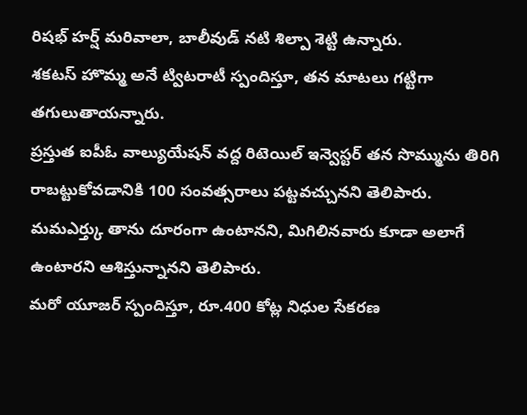రిషభ్ హర్ష్ మరివాలా, బాలీవుడ్ నటి శిల్పా శెట్టి ఉన్నారు.
శకటస్ హొమ్మ అనే ట్విటరాటీ స్పందిస్తూ, తన మాటలు గట్టిగా తగులుతాయన్నారు.
ప్రస్తుత ఐపీఓ వాల్యుయేషన్ వద్ద రిటెయిల్ ఇన్వెస్టర్ తన సొమ్మును తిరిగి రాబట్టుకోవడానికి 100 సంవత్సరాలు పట్టవచ్చునని తెలిపారు.
మమఎర్త్కు తాను దూరంగా ఉంటానని, మిగిలినవారు కూడా అలాగే ఉంటారని ఆశిస్తున్నానని తెలిపారు.
మరో యూజర్ స్పందిస్తూ, రూ.400 కోట్ల నిధుల సేకరణ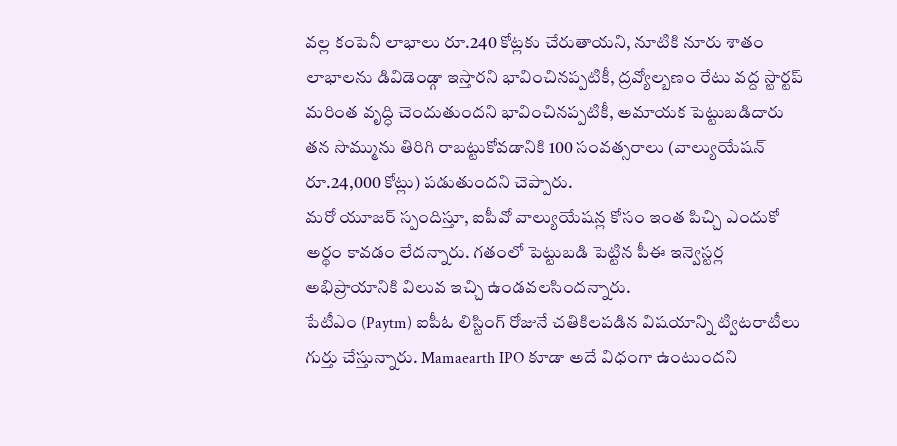వల్ల కంపెనీ లాభాలు రూ.240 కోట్లకు చేరుతాయని, నూటికి నూరు శాతం లాభాలను డివిడెండ్గా ఇస్తారని భావించినప్పటికీ, ద్రవ్యోల్బణం రేటు వద్ద స్టార్టప్ మరింత వృద్ధి చెందుతుందని భావించినప్పటికీ, అమాయక పెట్టుబడిదారు తన సొమ్మును తిరిగి రాబట్టుకోవడానికి 100 సంవత్సరాలు (వాల్యుయేషన్ రూ.24,000 కోట్లు) పడుతుందని చెప్పారు.
మరో యూజర్ స్పందిస్తూ, ఐపీవో వాల్యుయేషన్ల కోసం ఇంత పిచ్చి ఎందుకో అర్థం కావడం లేదన్నారు. గతంలో పెట్టుబడి పెట్టిన పీఈ ఇన్వెస్టర్ల అభిప్రాయానికి విలువ ఇచ్చి ఉండవలసిందన్నారు.
పేటీఎం (Paytm) ఐపీఓ లిస్టింగ్ రోజునే చతికిలపడిన విషయాన్ని ట్విటరాటీలు గుర్తు చేస్తున్నారు. Mamaearth IPO కూడా అదే విధంగా ఉంటుందని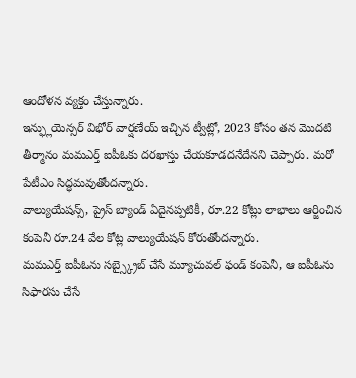ఆందోళన వ్యక్తం చేస్తున్నారు.
ఇన్ఫ్లుయెన్సర్ విభోర్ వార్షణేయ్ ఇచ్చిన ట్వీట్లో, 2023 కోసం తన మొదటి తీర్మానం మమఎర్త్ ఐపీఓకు దరఖాస్తు చేయకూడదనేదేనని చెప్పారు. మరో పేటీఎం సిద్ధమవుతోందన్నారు.
వాల్యుయేషన్స్, ప్రైస్ బ్యాండ్ ఏదైనప్పటికీ, రూ.22 కోట్లు లాభాలు ఆర్జించిన కంపెనీ రూ.24 వేల కోట్ల వాల్యుయేషన్ కోరుతోందన్నారు.
మమఎర్త్ ఐపీఓను సబ్స్క్రైబ్ చేసే మ్యూచువల్ ఫండ్ కంపెనీ, ఆ ఐపీఓను సిఫారసు చేసే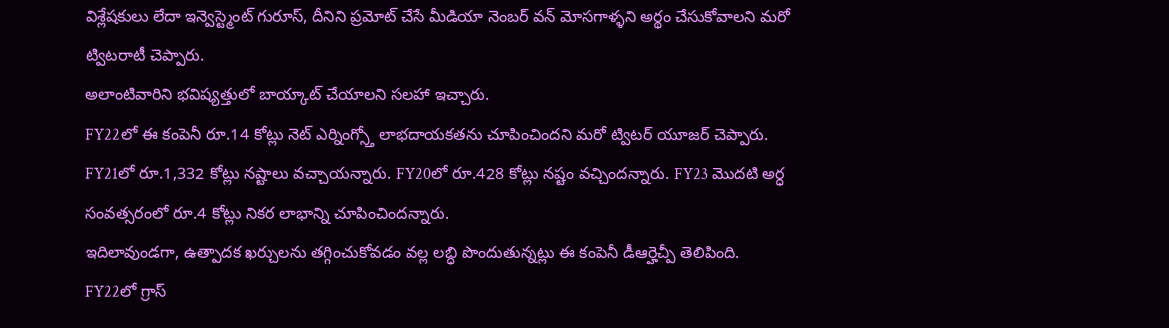విశ్లేషకులు లేదా ఇన్వెస్ట్మెంట్ గురూస్, దీనిని ప్రమోట్ చేసే మీడియా నెంబర్ వన్ మోసగాళ్ళని అర్థం చేసుకోవాలని మరో ట్విటరాటీ చెప్పారు.
అలాంటివారిని భవిష్యత్తులో బాయ్కాట్ చేయాలని సలహా ఇచ్చారు.
FY22లో ఈ కంపెనీ రూ.14 కోట్లు నెట్ ఎర్నింగ్స్తో లాభదాయకతను చూపించిందని మరో ట్విటర్ యూజర్ చెప్పారు.
FY21లో రూ.1,332 కోట్లు నష్టాలు వచ్చాయన్నారు. FY20లో రూ.428 కోట్లు నష్టం వచ్చిందన్నారు. FY23 మొదటి అర్ధ సంవత్సరంలో రూ.4 కోట్లు నికర లాభాన్ని చూపించిందన్నారు.
ఇదిలావుండగా, ఉత్పాదక ఖర్చులను తగ్గించుకోవడం వల్ల లబ్ధి పొందుతున్నట్లు ఈ కంపెనీ డీఆర్హెచ్పీ తెలిపింది.
FY22లో గ్రాస్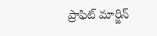ప్రాఫిట్ మార్జిన్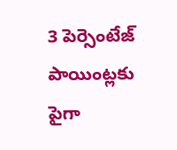3 పెర్సెంటేజ్ పాయింట్లకు పైగా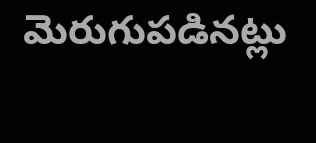మెరుగుపడినట్లు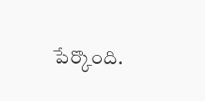పేర్కొంది.